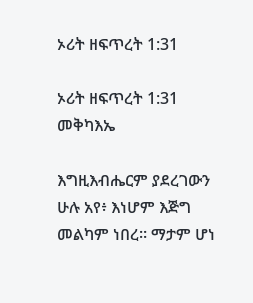ኦሪት ዘፍጥረት 1:31

ኦሪት ዘፍጥረት 1:31 መቅካእኤ

እግዚእብሔርም ያደረገውን ሁሉ አየ፥ እነሆም እጅግ መልካም ነበረ። ማታም ሆነ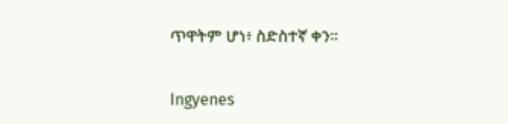ጥዋትም ሆነ፥ ስድስተኛ ቀን።

Ingyenes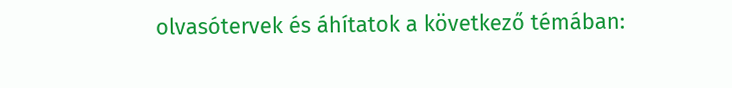olvasótervek és áhítatok a következő témában: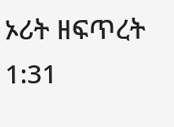ኦሪት ዘፍጥረት 1:31